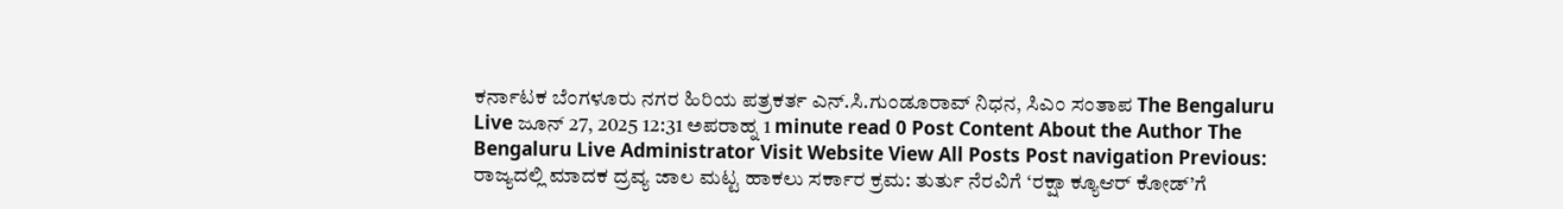ಕರ್ನಾಟಕ ಬೆಂಗಳೂರು ನಗರ ಹಿರಿಯ ಪತ್ರಕರ್ತ ಎನ್.ಸಿ.ಗುಂಡೂರಾವ್ ನಿಧನ, ಸಿಎಂ ಸಂತಾಪ The Bengaluru Live ಜೂನ್ 27, 2025 12:31 ಅಪರಾಹ್ನ 1 minute read 0 Post Content About the Author The Bengaluru Live Administrator Visit Website View All Posts Post navigation Previous: ರಾಜ್ಯದಲ್ಲಿ ಮಾದಕ ದ್ರವ್ಯ ಜಾಲ ಮಟ್ಟ ಹಾಕಲು ಸರ್ಕಾರ ಕ್ರಮ: ತುರ್ತು ನೆರವಿಗೆ ‘ರಕ್ಷಾ ಕ್ಯೂಆರ್ ಕೋಡ್’ಗೆ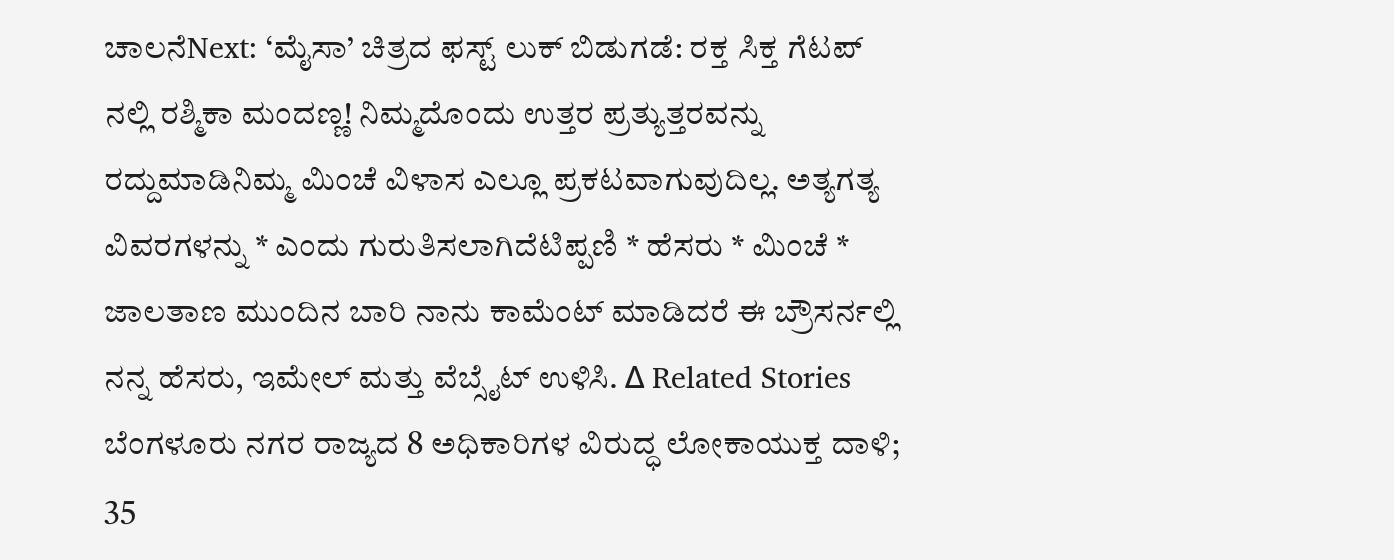ಚಾಲನೆNext: ‘ಮೈಸಾ’ ಚಿತ್ರದ ಫಸ್ಟ್ ಲುಕ್ ಬಿಡುಗಡೆ: ರಕ್ತ ಸಿಕ್ತ ಗೆಟಪ್ ನಲ್ಲಿ ರಶ್ಮಿಕಾ ಮಂದಣ್ಣ! ನಿಮ್ಮದೊಂದು ಉತ್ತರ ಪ್ರತ್ಯುತ್ತರವನ್ನು ರದ್ದುಮಾಡಿನಿಮ್ಮ ಮಿಂಚೆ ವಿಳಾಸ ಎಲ್ಲೂ ಪ್ರಕಟವಾಗುವುದಿಲ್ಲ. ಅತ್ಯಗತ್ಯ ವಿವರಗಳನ್ನು * ಎಂದು ಗುರುತಿಸಲಾಗಿದೆಟಿಪ್ಪಣಿ * ಹೆಸರು * ಮಿಂಚೆ * ಜಾಲತಾಣ ಮುಂದಿನ ಬಾರಿ ನಾನು ಕಾಮೆಂಟ್ ಮಾಡಿದರೆ ಈ ಬ್ರೌಸರ್ನಲ್ಲಿ ನನ್ನ ಹೆಸರು, ಇಮೇಲ್ ಮತ್ತು ವೆಬ್ಸೈಟ್ ಉಳಿಸಿ. Δ Related Stories ಬೆಂಗಳೂರು ನಗರ ರಾಜ್ಯದ 8 ಅಧಿಕಾರಿಗಳ ವಿರುದ್ಧ ಲೋಕಾಯುಕ್ತ ದಾಳಿ; 35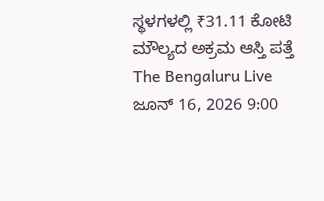ಸ್ಥಳಗಳಲ್ಲಿ ₹31.11 ಕೋಟಿ ಮೌಲ್ಯದ ಅಕ್ರಮ ಆಸ್ತಿ ಪತ್ತೆ The Bengaluru Live ಜೂನ್ 16, 2026 9:00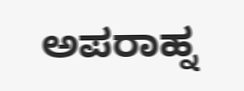ಅಪರಾಹ್ನ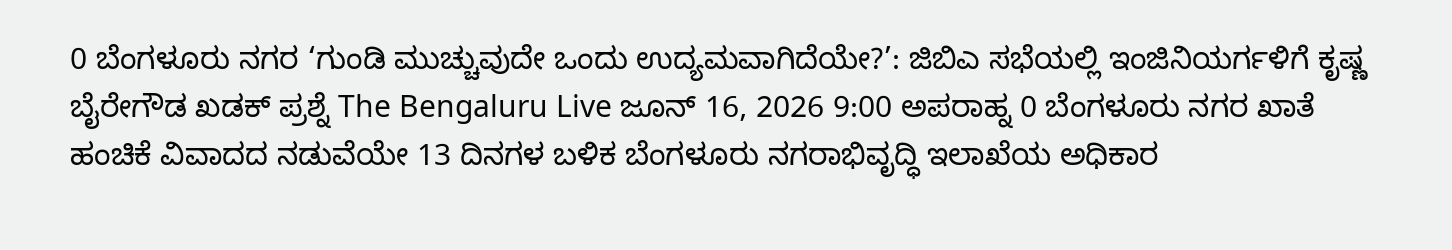0 ಬೆಂಗಳೂರು ನಗರ ‘ಗುಂಡಿ ಮುಚ್ಚುವುದೇ ಒಂದು ಉದ್ಯಮವಾಗಿದೆಯೇ?’: ಜಿಬಿಎ ಸಭೆಯಲ್ಲಿ ಇಂಜಿನಿಯರ್ಗಳಿಗೆ ಕೃಷ್ಣ ಬೈರೇಗೌಡ ಖಡಕ್ ಪ್ರಶ್ನೆ The Bengaluru Live ಜೂನ್ 16, 2026 9:00 ಅಪರಾಹ್ನ 0 ಬೆಂಗಳೂರು ನಗರ ಖಾತೆ ಹಂಚಿಕೆ ವಿವಾದದ ನಡುವೆಯೇ 13 ದಿನಗಳ ಬಳಿಕ ಬೆಂಗಳೂರು ನಗರಾಭಿವೃದ್ಧಿ ಇಲಾಖೆಯ ಅಧಿಕಾರ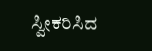ಸ್ವೀಕರಿಸಿದ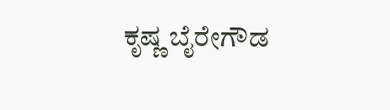ಕೃಷ್ಣ ಬೈರೇಗೌಡ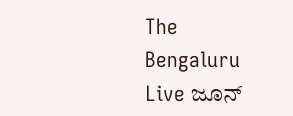The Bengaluru Live ಜೂನ್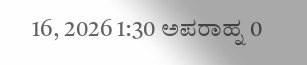16, 2026 1:30 ಅಪರಾಹ್ನ 0